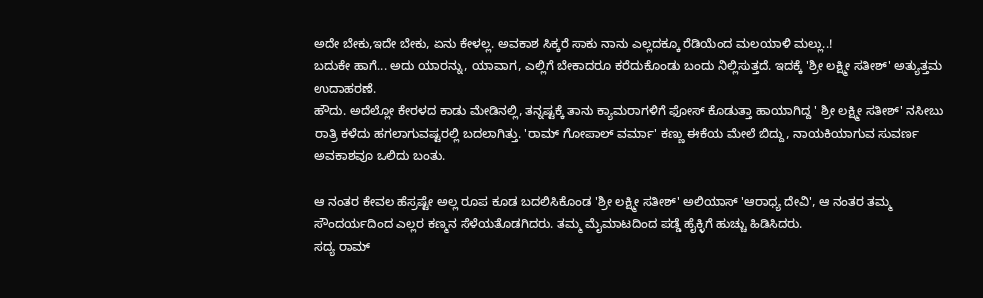ಅದೇ ಬೇಕು,ಇದೇ ಬೇಕು, ಏನು ಕೇಳಲ್ಲ. ಅವಕಾಶ ಸಿಕ್ಕರೆ ಸಾಕು ನಾನು ಎಲ್ಲದಕ್ಕೂ ರೆಡಿಯೆಂದ ಮಲಯಾಳಿ ಮಲ್ಲು..!
ಬದುಕೇ ಹಾಗೆ... ಅದು ಯಾರನ್ನು, ಯಾವಾಗ, ಎಲ್ಲಿಗೆ ಬೇಕಾದರೂ ಕರೆದುಕೊಂಡು ಬಂದು ನಿಲ್ಲಿಸುತ್ತದೆ. ಇದಕ್ಕೆ 'ಶ್ರೀ ಲಕ್ಷ್ಮೀ ಸತೀಶ್' ಅತ್ಯುತ್ತಮ ಉದಾಹರಣೆ.
ಹೌದು. ಅದೆಲ್ಲೋ ಕೇರಳದ ಕಾಡು ಮೇಡಿನಲ್ಲಿ, ತನ್ನಷ್ಟಕ್ಕೆ ತಾನು ಕ್ಯಾಮರಾಗಳಿಗೆ ಫೋಸ್ ಕೊಡುತ್ತಾ ಹಾಯಾಗಿದ್ದ ' ಶ್ರೀ ಲಕ್ಷ್ಮೀ ಸತೀಶ್' ನಸೀಬು ರಾತ್ರಿ ಕಳೆದು ಹಗಲಾಗುವಷ್ಟರಲ್ಲಿ ಬದಲಾಗಿತ್ತು. 'ರಾಮ್ ಗೋಪಾಲ್ ವರ್ಮಾ' ಕಣ್ಣು ಈಕೆಯ ಮೇಲೆ ಬಿದ್ದು, ನಾಯಕಿಯಾಗುವ ಸುವರ್ಣ ಅವಕಾಶವೂ ಒಲಿದು ಬಂತು.

ಆ ನಂತರ ಕೇವಲ ಹೆಸ್ರಷ್ಟೇ ಅಲ್ಲ ರೂಪ ಕೂಡ ಬದಲಿಸಿಕೊಂಡ 'ಶ್ರೀ ಲಕ್ಷ್ಮೀ ಸತೀಶ್' ಅಲಿಯಾಸ್ 'ಆರಾಧ್ಯ ದೇವಿ', ಆ ನಂತರ ತಮ್ಮ ಸೌಂದರ್ಯದಿಂದ ಎಲ್ಲರ ಕಣ್ಮನ ಸೆಳೆಯತೊಡಗಿದರು. ತಮ್ಮ ಮೈಮಾಟದಿಂದ ಪಡ್ಡೆ ಹೈಕ್ಳಿಗೆ ಹುಚ್ಚು ಹಿಡಿಸಿದರು.
ಸದ್ಯ ರಾಮ್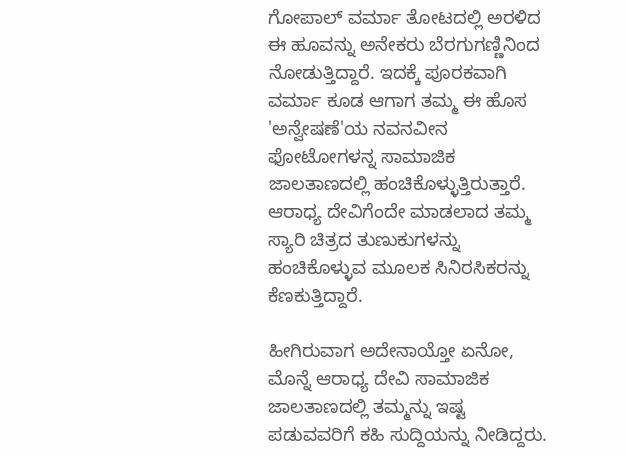ಗೋಪಾಲ್ ವರ್ಮಾ ತೋಟದಲ್ಲಿ ಅರಳಿದ ಈ ಹೂವನ್ನು ಅನೇಕರು ಬೆರಗುಗಣ್ಣಿನಿಂದ ನೋಡುತ್ತಿದ್ದಾರೆ. ಇದಕ್ಕೆ ಪೂರಕವಾಗಿ ವರ್ಮಾ ಕೂಡ ಆಗಾಗ ತಮ್ಮ ಈ ಹೊಸ 'ಅನ್ವೇಷಣೆ'ಯ ನವನವೀನ ಫೋಟೋಗಳನ್ನ ಸಾಮಾಜಿಕ ಜಾಲತಾಣದಲ್ಲಿ ಹಂಚಿಕೊಳ್ಳುತ್ತಿರುತ್ತಾರೆ. ಆರಾಧ್ಯ ದೇವಿಗೆಂದೇ ಮಾಡಲಾದ ತಮ್ಮ ಸ್ಯಾರಿ ಚಿತ್ರದ ತುಣುಕುಗಳನ್ನು ಹಂಚಿಕೊಳ್ಳುವ ಮೂಲಕ ಸಿನಿರಸಿಕರನ್ನು ಕೆಣಕುತ್ತಿದ್ದಾರೆ.

ಹೀಗಿರುವಾಗ ಅದೇನಾಯ್ತೋ ಏನೋ, ಮೊನ್ನೆ ಆರಾಧ್ಯ ದೇವಿ ಸಾಮಾಜಿಕ ಜಾಲತಾಣದಲ್ಲಿ ತಮ್ಮನ್ನು ಇಷ್ಟ ಪಡುವವರಿಗೆ ಕಹಿ ಸುದ್ದಿಯನ್ನು ನೀಡಿದ್ದರು.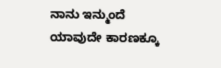ನಾನು ಇನ್ಮುಂದೆ ಯಾವುದೇ ಕಾರಣಕ್ಕೂ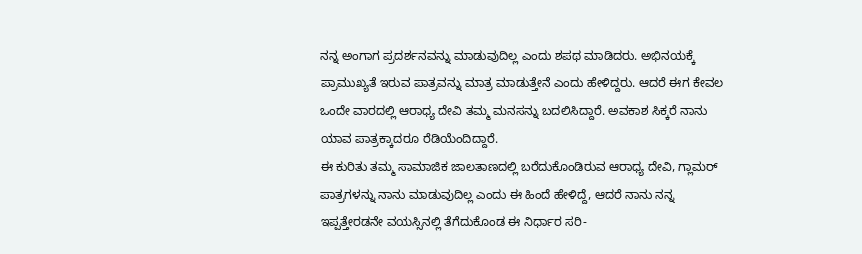ನನ್ನ ಅಂಗಾಗ ಪ್ರದರ್ಶನವನ್ನು ಮಾಡುವುದಿಲ್ಲ ಎಂದು ಶಪಥ ಮಾಡಿದರು. ಅಭಿನಯಕ್ಕೆ ಪ್ರಾಮುಖ್ಯತೆ ಇರುವ ಪಾತ್ರವನ್ನು ಮಾತ್ರ ಮಾಡುತ್ತೇನೆ ಎಂದು ಹೇಳಿದ್ದರು. ಆದರೆ ಈಗ ಕೇವಲ ಒಂದೇ ವಾರದಲ್ಲಿ ಆರಾಧ್ಯ ದೇವಿ ತಮ್ಮ ಮನಸನ್ನು ಬದಲಿಸಿದ್ದಾರೆ. ಅವಕಾಶ ಸಿಕ್ಕರೆ ನಾನು ಯಾವ ಪಾತ್ರಕ್ಕಾದರೂ ರೆಡಿಯೆಂದಿದ್ದಾರೆ.
ಈ ಕುರಿತು ತಮ್ಮ ಸಾಮಾಜಿಕ ಜಾಲತಾಣದಲ್ಲಿ ಬರೆದುಕೊಂಡಿರುವ ಆರಾಧ್ಯ ದೇವಿ, ಗ್ಲಾಮರ್ ಪಾತ್ರಗಳನ್ನು ನಾನು ಮಾಡುವುದಿಲ್ಲ ಎಂದು ಈ ಹಿಂದೆ ಹೇಳಿದ್ದೆ, ಆದರೆ ನಾನು ನನ್ನ ಇಪ್ಪತ್ತೇರಡನೇ ವಯಸ್ಸಿನಲ್ಲಿ ತೆಗೆದುಕೊಂಡ ಈ ನಿರ್ಧಾರ ಸರಿ-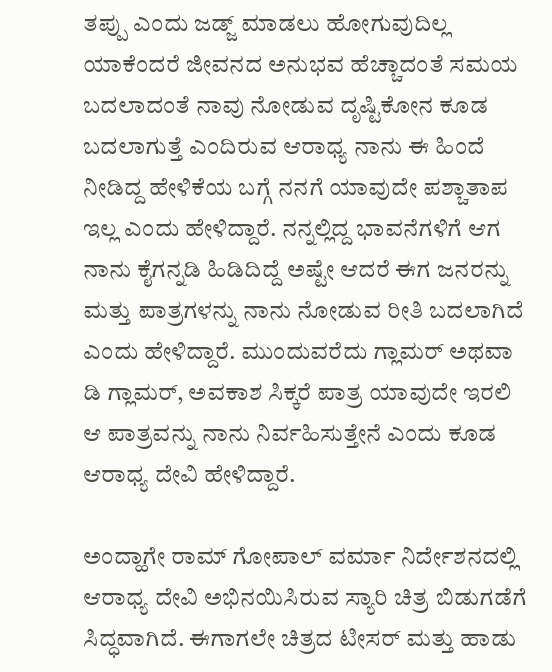ತಪ್ಪು ಎಂದು ಜಡ್ಜ್ ಮಾಡಲು ಹೋಗುವುದಿಲ್ಲ ಯಾಕೆಂದರೆ ಜೀವನದ ಅನುಭವ ಹೆಚ್ಚಾದಂತೆ ಸಮಯ ಬದಲಾದಂತೆ ನಾವು ನೋಡುವ ದೃಷ್ಟಿಕೋನ ಕೂಡ ಬದಲಾಗುತ್ತೆ ಎಂದಿರುವ ಆರಾಧ್ಯ ನಾನು ಈ ಹಿಂದೆ ನೀಡಿದ್ದ ಹೇಳಿಕೆಯ ಬಗ್ಗೆ ನನಗೆ ಯಾವುದೇ ಪಶ್ಚಾತಾಪ ಇಲ್ಲ ಎಂದು ಹೇಳಿದ್ದಾರೆ. ನನ್ನಲ್ಲಿದ್ದ ಭಾವನೆಗಳಿಗೆ ಆಗ ನಾನು ಕೈಗನ್ನಡಿ ಹಿಡಿದಿದ್ದೆ ಅಷ್ಟೇ ಆದರೆ ಈಗ ಜನರನ್ನು ಮತ್ತು ಪಾತ್ರಗಳನ್ನು ನಾನು ನೋಡುವ ರೀತಿ ಬದಲಾಗಿದೆ ಎಂದು ಹೇಳಿದ್ದಾರೆ. ಮುಂದುವರೆದು ಗ್ಲಾಮರ್ ಅಥವಾ ಡಿ ಗ್ಲಾಮರ್, ಅವಕಾಶ ಸಿಕ್ಕರೆ ಪಾತ್ರ ಯಾವುದೇ ಇರಲಿ ಆ ಪಾತ್ರವನ್ನು ನಾನು ನಿರ್ವಹಿಸುತ್ತೇನೆ ಎಂದು ಕೂಡ ಆರಾಧ್ಯ ದೇವಿ ಹೇಳಿದ್ದಾರೆ.

ಅಂದ್ಹಾಗೇ ರಾಮ್ ಗೋಪಾಲ್ ವರ್ಮಾ ನಿರ್ದೇಶನದಲ್ಲಿ ಆರಾಧ್ಯ ದೇವಿ ಅಭಿನಯಿಸಿರುವ ಸ್ಯಾರಿ ಚಿತ್ರ ಬಿಡುಗಡೆಗೆ ಸಿದ್ಧವಾಗಿದೆ. ಈಗಾಗಲೇ ಚಿತ್ರದ ಟೀಸರ್ ಮತ್ತು ಹಾಡು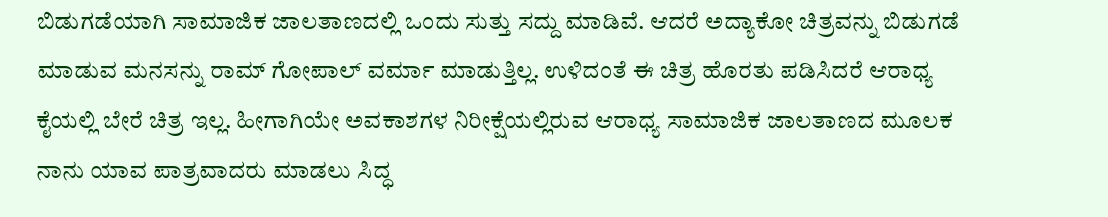ಬಿಡುಗಡೆಯಾಗಿ ಸಾಮಾಜಿಕ ಜಾಲತಾಣದಲ್ಲಿ ಒಂದು ಸುತ್ತು ಸದ್ದು ಮಾಡಿವೆ. ಆದರೆ ಅದ್ಯಾಕೋ ಚಿತ್ರವನ್ನು ಬಿಡುಗಡೆ ಮಾಡುವ ಮನಸನ್ನು ರಾಮ್ ಗೋಪಾಲ್ ವರ್ಮಾ ಮಾಡುತ್ತಿಲ್ಲ. ಉಳಿದಂತೆ ಈ ಚಿತ್ರ ಹೊರತು ಪಡಿಸಿದರೆ ಆರಾಧ್ಯ ಕೈಯಲ್ಲಿ ಬೇರೆ ಚಿತ್ರ ಇಲ್ಲ. ಹೀಗಾಗಿಯೇ ಅವಕಾಶಗಳ ನಿರೀಕ್ಷೆಯಲ್ಲಿರುವ ಆರಾಧ್ಯ ಸಾಮಾಜಿಕ ಜಾಲತಾಣದ ಮೂಲಕ ನಾನು ಯಾವ ಪಾತ್ರವಾದರು ಮಾಡಲು ಸಿದ್ಧ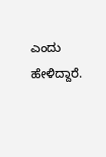ಎಂದು ಹೇಳಿದ್ದಾರೆ.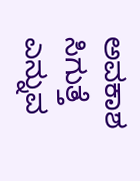ಅವಕಾಶ ಸಿಗುತ್ತೆ ಎನ್ನುವ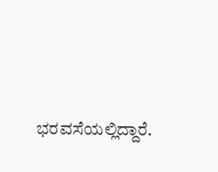ಭರವಸೆಯಲ್ಲಿದ್ದಾರೆ.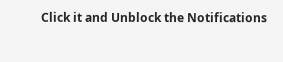Click it and Unblock the Notifications